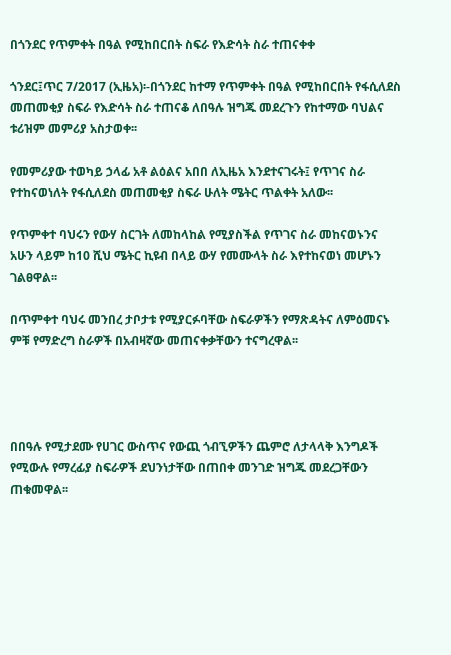በጎንደር የጥምቀት በዓል የሚከበርበት ስፍራ የእድሳት ስራ ተጠናቀቀ

ጎንደር፤ጥር 7/2017 (ኢዜአ)፡-በጎንደር ከተማ የጥምቀት በዓል የሚከበርበት የፋሲለደስ መጠመቂያ ስፍራ የእድሳት ስራ ተጠናቆ ለበዓሉ ዝግጁ መደረጉን የከተማው ባህልና ቱሪዝም መምሪያ አስታወቀ፡፡

የመምሪያው ተወካይ ኃላፊ አቶ ልዕልና አበበ ለኢዜአ እንደተናገሩት፤ የጥገና ስራ የተከናወነለት የፋሲለደስ መጠመቂያ ስፍራ ሁለት ሜትር ጥልቀት አለው፡፡

የጥምቀተ ባህሩን የውሃ ስርገት ለመከላከል የሚያስችል የጥገና ስራ መከናወኑንና አሁን ላይም ከ10 ሺህ ሜትር ኪዩብ በላይ ውሃ የመሙላት ስራ እየተከናወነ መሆኑን ገልፀዋል፡፡

በጥምቀተ ባህሩ መንበረ ታቦታቱ የሚያርፉባቸው ስፍራዎችን የማጽዳትና ለምዕመናኑ ምቹ የማድረግ ስራዎች በአብዛኛው መጠናቀቃቸውን ተናግረዋል፡፡




በበዓሉ የሚታደሙ የሀገር ውስጥና የውጪ ጎብኚዎችን ጨምሮ ለታላላቅ እንግዶች የሚውሉ የማረፊያ ስፍራዎች ደህንነታቸው በጠበቀ መንገድ ዝግጁ መደረጋቸውን ጠቁመዋል፡፡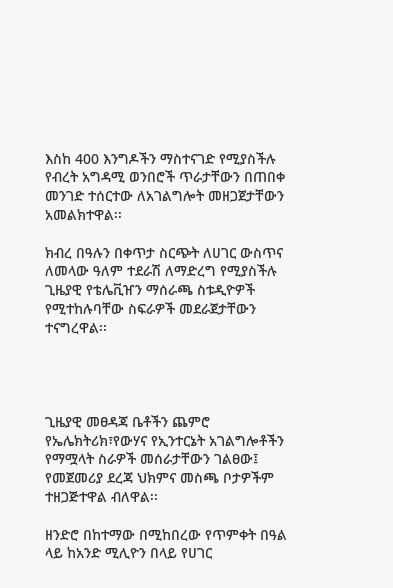እስከ 400 እንግዶችን ማስተናገድ የሚያስችሉ የብረት አግዳሚ ወንበሮች ጥራታቸውን በጠበቀ መንገድ ተሰርተው ለአገልግሎት መዘጋጀታቸውን አመልክተዋል፡፡

ክብረ በዓሉን በቀጥታ ስርጭት ለሀገር ውስጥና ለመላው ዓለም ተደራሽ ለማድረግ የሚያስችሉ ጊዜያዊ የቴሌቪዠን ማሰራጫ ስቱዲዮዎች የሚተከሉባቸው ስፍራዎች መደራጀታቸውን ተናግረዋል፡፡




ጊዜያዊ መፀዳጃ ቤቶችን ጨምሮ የኤሌክትሪክ፣የውሃና የኢንተርኔት አገልግሎቶችን የማሟላት ስራዎች መሰራታቸውን ገልፀው፤ የመጀመሪያ ደረጃ ህክምና መስጫ ቦታዎችም ተዘጋጅተዋል ብለዋል፡፡

ዘንድሮ በከተማው በሚከበረው የጥምቀት በዓል ላይ ከአንድ ሚሊዮን በላይ የሀገር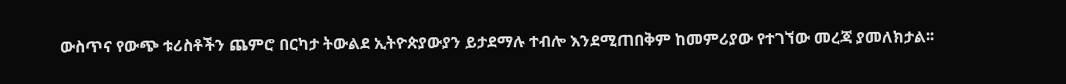ውስጥና የውጭ ቱሪስቶችን ጨምሮ በርካታ ትውልደ ኢትዮጵያውያን ይታደማሉ ተብሎ እንደሚጠበቅም ከመምሪያው የተገኘው መረጃ ያመለክታል፡፡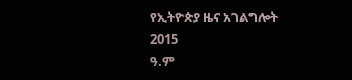የኢትዮጵያ ዜና አገልግሎት
2015
ዓ.ም